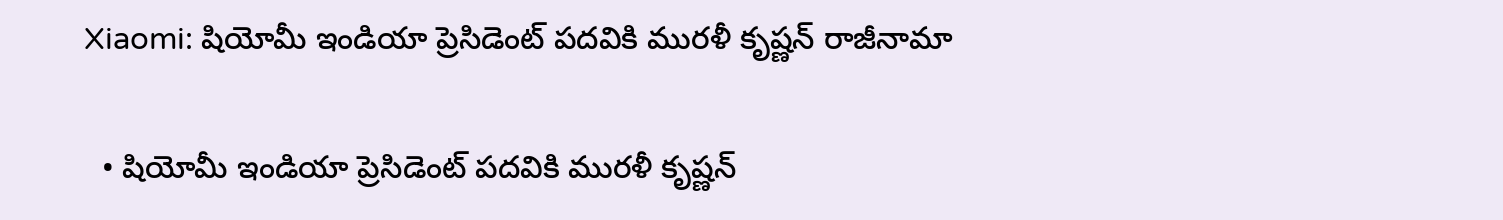Xiaomi: షియోమీ ఇండియా ప్రెసిడెంట్ పదవికి మురళీ కృష్ణన్ రాజీనామా

  • షియోమీ ఇండియా ప్రెసిడెంట్ పదవికి మురళీ కృష్ణన్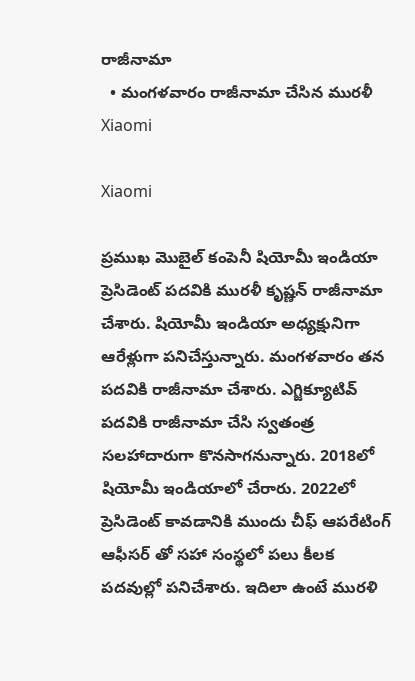రాజీనామా
  • మంగళవారం రాజీనామా చేసిన మురళీ
Xiaomi

Xiaomi

ప్రముఖ మొబైల్ కంపెనీ షియోమీ ఇండియా ప్రెసిడెంట్ పదవికి మురళీ కృష్ణన్ రాజీనామా చేశారు. షియోమీ ఇండియా అధ్యక్షునిగా ఆరేళ్లుగా పనిచేస్తున్నారు. మంగళవారం తన పదవికి రాజీనామా చేశారు. ఎగ్జిక్యూటివ్ పదవికి రాజీనామా చేసి స్వతంత్ర సలహాదారుగా కొనసాగనున్నారు. 2018లో షియోమీ ఇండియాలో చేరారు. 2022లో ప్రెసిడెంట్ కావడానికి ముందు చీఫ్ ఆపరేటింగ్ ఆఫీసర్ తో సహా సంస్థలో పలు కీలక పదవుల్లో పనిచేశారు. ఇదిలా ఉంటే మురళి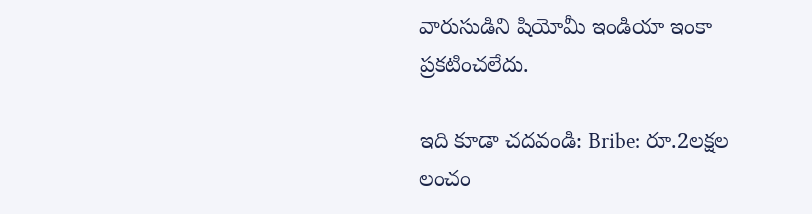వారుసుడిని షియోమీ ఇండియా ఇంకా ప్రకటించలేదు.

ఇది కూడా చదవండి: Bribe: రూ.2లక్షల లంచం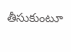తీసుకుంటూ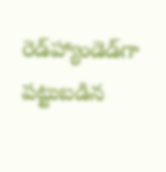రెడ్‌హ్యాండెడ్‌గా పట్టుబడిన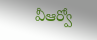వీఆర్వో